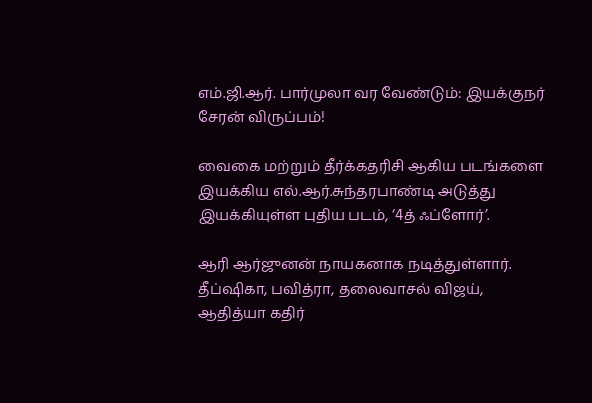எம்.ஜி.ஆர். பார்முலா வர வேண்டும்: இயக்குநர் சேரன் விருப்பம்!

வைகை மற்றும் தீர்க்கதரிசி ஆகிய படங்களை இயக்கிய எல்.ஆர்.சுந்தரபாண்டி அடுத்து இயக்கியுள்ள புதிய படம், ‘4த் ஃப்ளோர்’.

ஆரி ஆர்ஜுனன் நாயகனாக நடித்துள்ளார். தீப்ஷிகா, பவித்ரா, தலைவாசல் விஜய், ஆதித்யா கதிர்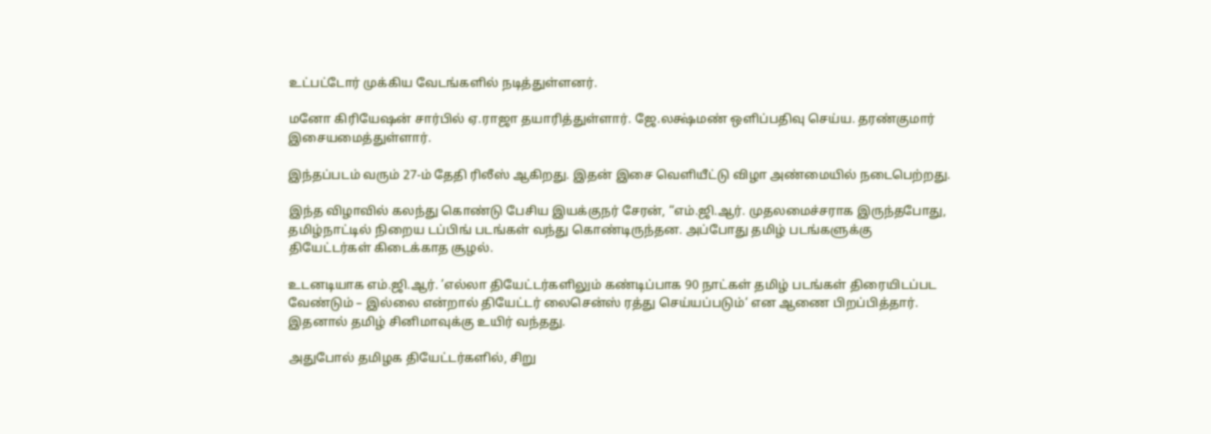உட்பட்டோர் முக்கிய வேடங்களில் நடித்துள்ளனர்.

மனோ கிரியேஷன் சார்பில் ஏ.ராஜா தயாரித்துள்ளார். ஜே.லக்ஷ்மண் ஒளிப்பதிவு செய்ய. தரண்குமார் இசையமைத்துள்ளார்.

இந்தப்படம் வரும் 27-ம் தேதி ரிலீஸ் ஆகிறது. இதன் இசை வெளியீட்டு விழா அண்மையில் நடைபெற்றது.

இந்த விழாவில் கலந்து கொண்டு பேசிய இயக்குநர் சேரன், “எம்.ஜி.ஆர். முதலமைச்சராக இருந்தபோது, தமிழ்நாட்டில் நிறைய டப்பிங் படங்கள் வந்து கொண்டிருந்தன. அப்போது தமிழ் படங்களுக்கு தியேட்டர்கள் கிடைக்காத சூழல்.

உடனடியாக எம்.ஜி.ஆர். ’எல்லா தியேட்டர்களிலும் கண்டிப்பாக 90 நாட்கள் தமிழ் படங்கள் திரையிடப்பட வேண்டும் – இல்லை என்றால் தியேட்டர் லைசென்ஸ் ரத்து செய்யப்படும்‘ என ஆணை பிறப்பித்தார். இதனால் தமிழ் சினிமாவுக்கு உயிர் வந்தது.

அதுபோல் தமிழக தியேட்டர்களில், சிறு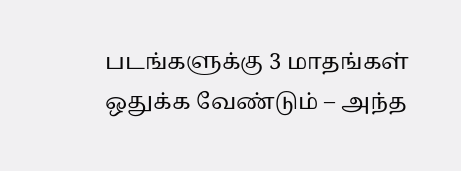படங்களுக்கு 3 மாதங்கள் ஒதுக்க வேண்டும் – அந்த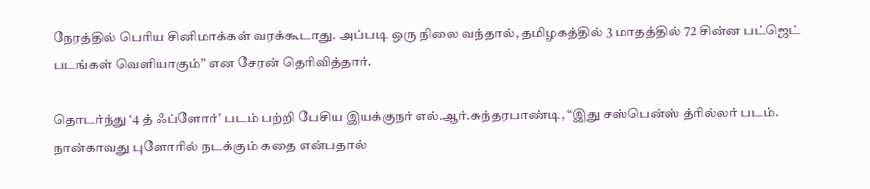நேரத்தில் பெரிய சினிமாக்கள் வரக்கூடாது. அப்படி ஒரு நிலை வந்தால், தமிழகத்தில் 3 மாதத்தில் 72 சின்ன பட்ஜெட் படங்கள் வெளியாகும்” என சேரன் தெரிவித்தார்.

தொடர்ந்து ‘4 த் ஃப்ளோர்’ படம் பற்றி பேசிய இயக்குநர் எல்.ஆர்.சுந்தரபாண்டி, “இது சஸ்பென்ஸ் த்ரில்லர் படம். நான்காவது புளோரில் நடக்கும் கதை என்பதால்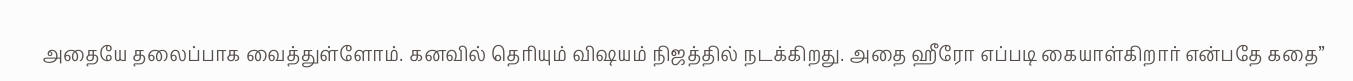அதையே தலைப்பாக வைத்துள்ளோம். கனவில் தெரியும் விஷயம் நிஜத்தில் நடக்கிறது. அதை ஹீரோ எப்படி கையாள்கிறார் என்பதே கதை”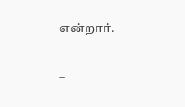என்றார்.

–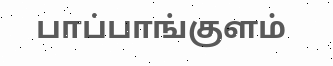பாப்பாங்குளம்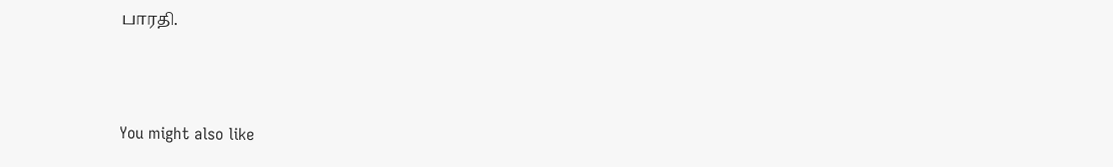பாரதி.



You might also like